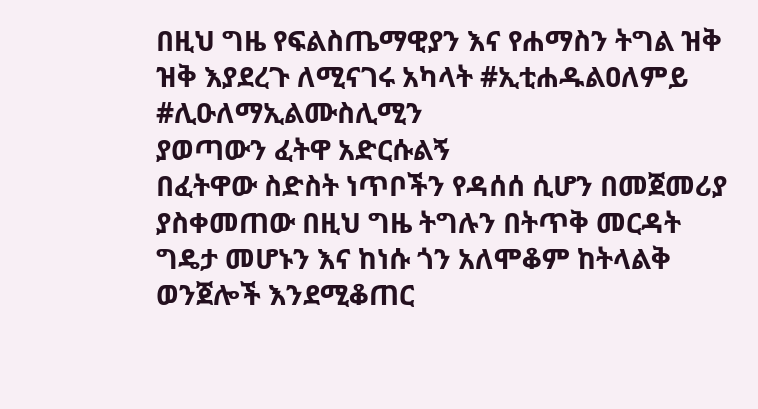በዚህ ግዜ የፍልስጤማዊያን እና የሐማስን ትግል ዝቅ ዝቅ እያደረጉ ለሚናገሩ አካላት #ኢቲሐዱልዐለምይ
#ሊዑለማኢልሙስሊሚን
ያወጣውን ፈትዋ አድርሱልኝ
በፈትዋው ስድስት ነጥቦችን የዳሰሰ ሲሆን በመጀመሪያ ያስቀመጠው በዚህ ግዜ ትግሉን በትጥቅ መርዳት ግዴታ መሆኑን እና ከነሱ ጎን አለሞቆም ከትላልቅ ወንጀሎች እንደሚቆጠር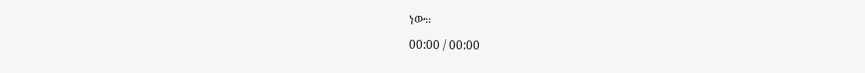ነው።
00:00 / 00:00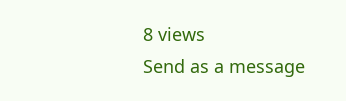8 views
Send as a message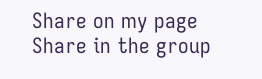Share on my page
Share in the group